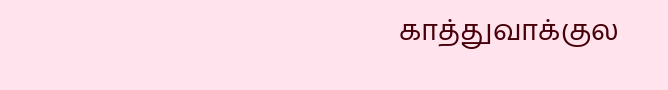காத்துவாக்குல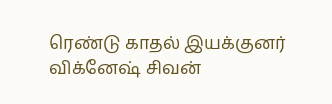ரெண்டு காதல் இயக்குனர் விக்னேஷ் சிவன்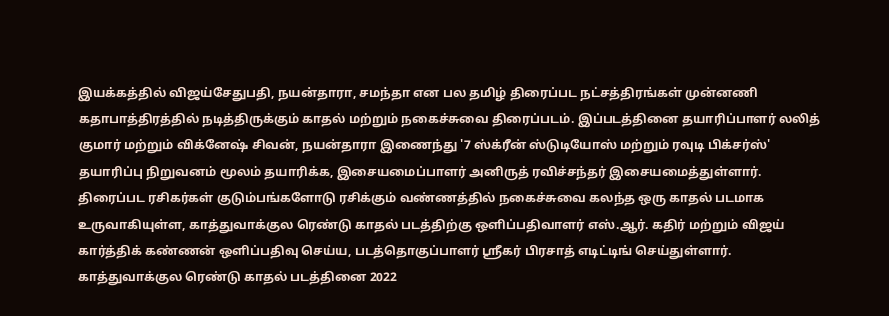இயக்கத்தில் விஜய்சேதுபதி, நயன்தாரா, சமந்தா என பல தமிழ் திரைப்பட நட்சத்திரங்கள் முன்னணி கதாபாத்திரத்தில் நடித்திருக்கும் காதல் மற்றும் நகைச்சுவை திரைப்படம். இப்படத்தினை தயாரிப்பாளர் லலித் குமார் மற்றும் விக்னேஷ் சிவன், நயன்தாரா இணைந்து '7 ஸ்க்ரீன் ஸ்டுடியோஸ் மற்றும் ரவுடி பிக்சர்ஸ்' தயாரிப்பு நிறுவனம் மூலம் தயாரிக்க, இசையமைப்பாளர் அனிருத் ரவிச்சந்தர் இசையமைத்துள்ளார்.
திரைப்பட ரசிகர்கள் குடும்பங்களோடு ரசிக்கும் வண்ணத்தில் நகைச்சுவை கலந்த ஒரு காதல் படமாக உருவாகியுள்ள, காத்துவாக்குல ரெண்டு காதல் படத்திற்கு ஒளிப்பதிவாளர் எஸ்.ஆர். கதிர் மற்றும் விஜய் கார்த்திக் கண்ணன் ஒளிப்பதிவு செய்ய, படத்தொகுப்பாளர் ஸ்ரீகர் பிரசாத் எடிட்டிங் செய்துள்ளார்.
காத்துவாக்குல ரெண்டு காதல் படத்தினை 2022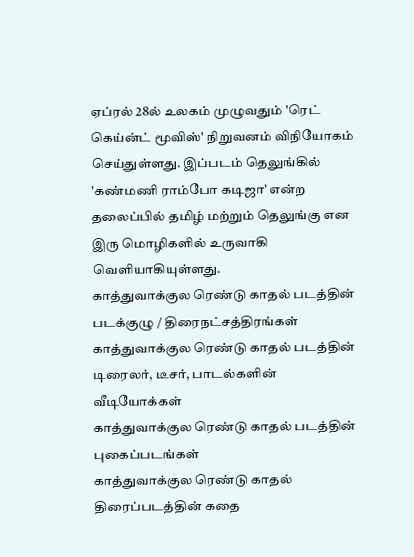ஏப்ரல் 28ல் உலகம் முழுவதும் 'ரெட் கெய்ன்ட் மூவிஸ்' நிறுவனம் விநியோகம் செய்துள்ளது. இப்படம் தெலுங்கில் 'கண்மணி ராம்போ கடிஜா' என்ற தலைப்பில் தமிழ் மற்றும் தெலுங்கு என இரு மொழிகளில் உருவாகி வெளியாகியுள்ளது.
காத்துவாக்குல ரெண்டு காதல் படத்தின் படக்குழு / திரைநட்சத்திரங்கள்
காத்துவாக்குல ரெண்டு காதல் படத்தின் டிரைலர், டீசர், பாடல்களின் வீடியோக்கள்
காத்துவாக்குல ரெண்டு காதல் படத்தின் புகைப்படங்கள்
காத்துவாக்குல ரெண்டு காதல் திரைப்படத்தின் கதை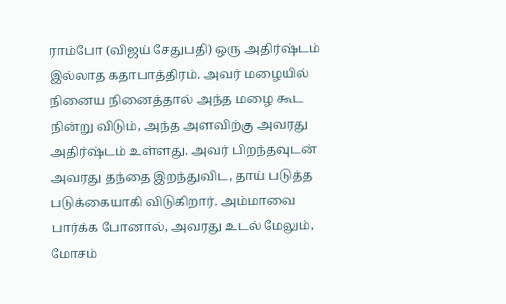ராம்போ (விஜய் சேதுபதி) ஒரு அதிர்ஷ்டம் இல்லாத கதாபாத்திரம். அவர் மழையில் நினைய நினைத்தால் அந்த மழை கூட நின்று விடும், அந்த அளவிற்கு அவரது அதிர்ஷ்டம் உள்ளது. அவர் பிறந்தவுடன் அவரது தந்தை இறந்துவிட, தாய் படுத்த படுக்கையாகி விடுகிறார். அம்மாவை பார்க்க போனால், அவரது உடல் மேலும், மோசம்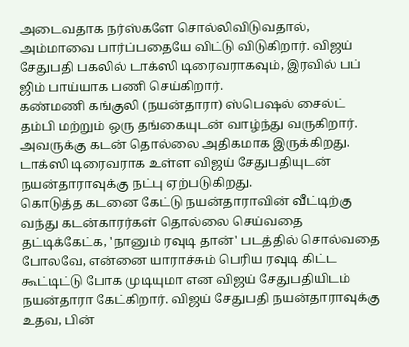அடைவதாக நர்ஸ்களே சொல்லிவிடுவதால், அம்மாவை பார்ப்பதையே விட்டு விடுகிறார். விஜய் சேதுபதி பகலில் டாக்ஸி டிரைவராகவும், இரவில் பப் ஜிம் பாய்யாக பணி செய்கிறார்.
கண்மணி கங்குலி (நயன்தாரா) ஸ்பெஷல் சைல்ட் தம்பி மற்றும் ஒரு தங்கையுடன் வாழ்ந்து வருகிறார். அவருக்கு கடன் தொல்லை அதிகமாக இருக்கிறது. டாக்ஸி டிரைவராக உள்ள விஜய் சேதுபதியுடன் நயன்தாராவுக்கு நட்பு ஏற்படுகிறது.
கொடுத்த கடனை கேட்டு நயன்தாராவின் வீட்டிற்கு வந்து கடன்காரர்கள் தொல்லை செய்வதை தட்டிக்கேட்க, 'நானும் ரவுடி தான்' படத்தில் சொல்வதை போலவே, என்னை யாராச்சும் பெரிய ரவுடி கிட்ட கூட்டிட்டு போக முடியுமா என விஜய் சேதுபதியிடம் நயன்தாரா கேட்கிறார். விஜய் சேதுபதி நயன்தாராவுக்கு உதவ, பின்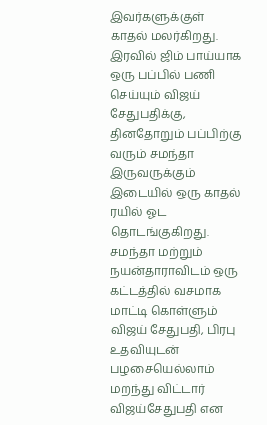இவர்களுக்குள் காதல் மலர்கிறது.
இரவில் ஜிம் பாய்யாக ஒரு பப்பில் பணி செய்யும் விஜய் சேதுபதிக்கு, தினதோறும் பப்பிற்கு வரும் சமந்தா இருவருக்கும் இடையில் ஒரு காதல் ரயில் ஓட தொடங்குகிறது.
சமந்தா மற்றும் நயன்தாராவிடம் ஒரு கட்டத்தில் வசமாக மாட்டி கொள்ளும் விஜய் சேதுபதி, பிரபு உதவியுடன் பழசையெல்லாம் மறந்து விட்டார் விஜய்சேதுபதி என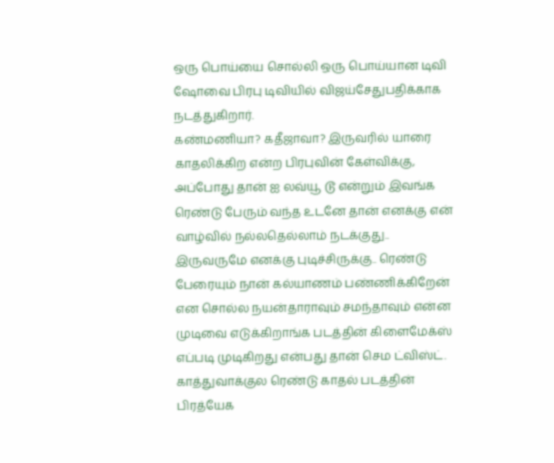ஒரு பொய்யை சொல்லி ஒரு பொய்யான டிவி ஷோவை பிரபு டிவியில் விஜய்சேதுபதிக்காக நடத்துகிறார்.
கண்மணியா? கதீஜாவா? இருவரில் யாரை காதலிக்கிற என்ற பிரபுவின் கேள்விக்கு, அப்போது தான் ஐ லவ்யூ டூ என்றும் இவங்க ரெண்டு பேரும் வந்த உடனே தான் எனக்கு என் வாழ்வில் நல்லதெல்லாம் நடக்குது.. இருவருமே எனக்கு புடிச்சிருக்கு.. ரெண்டு பேரையும் நான் கல்யாணம் பண்ணிக்கிறேன் என சொல்ல நயன்தாராவும் சமந்தாவும் என்ன முடிவை எடுக்கிறாங்க படத்தின் கிளைமேக்ஸ் எப்படி முடிகிறது என்பது தான் செம ட்விஸ்ட்.
காத்துவாக்குல ரெண்டு காதல் படத்தின் பிரத்யேக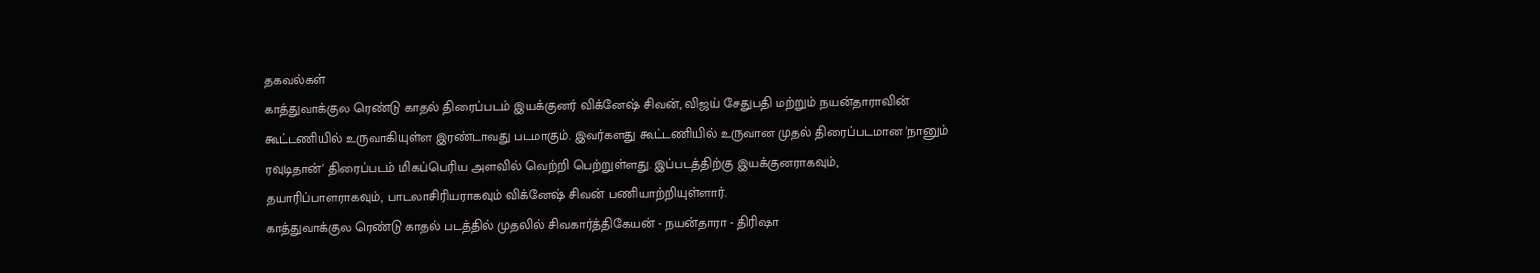தகவல்கள்
காத்துவாக்குல ரெண்டு காதல் திரைப்படம் இயக்குனர் விக்னேஷ் சிவன், விஜய் சேதுபதி மற்றும் நயன்தாராவின் கூட்டணியில் உருவாகியுள்ள இரண்டாவது படமாகும். இவர்களது கூட்டணியில் உருவான முதல் திரைப்படமான 'நானும் ரவுடிதான்' திரைப்படம் மிகப்பெரிய அளவில் வெற்றி பெற்றுள்ளது. இப்படத்திற்கு இயக்குனராகவும், தயாரிப்பாளராகவும், பாடலாசிரியராகவும் விக்னேஷ் சிவன் பணியாற்றியுள்ளார்.
காத்துவாக்குல ரெண்டு காதல் படத்தில் முதலில் சிவகார்த்திகேயன் - நயன்தாரா - திரிஷா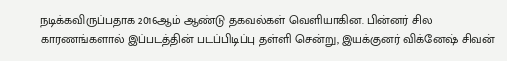நடிக்கவிருப்பதாக 2016ஆம் ஆண்டு தகவல்கள் வெளியாகின. பின்னர் சில காரணங்களால் இப்படத்தின் படப்பிடிப்பு தள்ளி சென்று, இயக்குனர் விக்னேஷ் சிவன்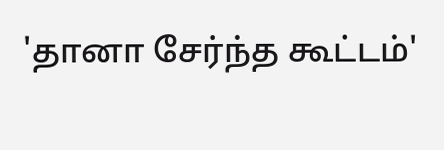'தானா சேர்ந்த கூட்டம்'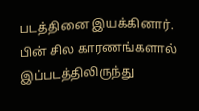படத்தினை இயக்கினார்.
பின் சில காரணங்களால் இப்படத்திலிருந்து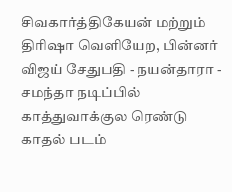சிவகார்த்திகேயன் மற்றும் திரிஷா வெளியேற, பின்னர் விஜய் சேதுபதி - நயன்தாரா - சமந்தா நடிப்பில் காத்துவாக்குல ரெண்டு காதல் படம்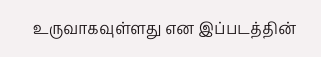உருவாகவுள்ளது என இப்படத்தின்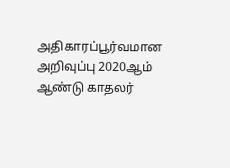அதிகாரப்பூர்வமான அறிவுப்பு 2020ஆம் ஆண்டு காதலர்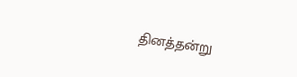தினத்தன்று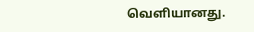வெளியானது.